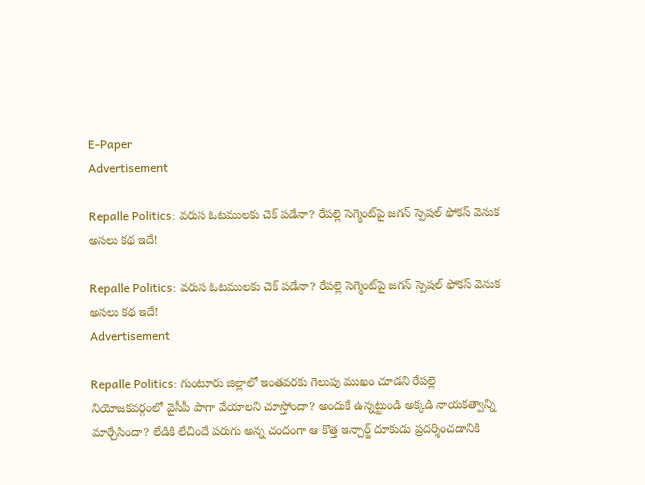E-Paper
Advertisement

Repalle Politics: వరుస ఓటములకు చెక్ పడేనా? రేపల్లె సెగ్మెంట్‌పై జగన్ స్పెషల్ ఫోకస్ వెనుక అసలు కథ ఇదే!

Repalle Politics: వరుస ఓటములకు చెక్ పడేనా? రేపల్లె సెగ్మెంట్‌పై జగన్ స్పెషల్ ఫోకస్ వెనుక అసలు కథ ఇదే!
Advertisement

Repalle Politics: గుంటూరు జిల్లాలో ఇంతవరకు గెలుపు ముఖం చూడని రేపల్లె నియోజకవర్గంలో వైసీపీ పాగా వేయాలని చూస్తోందా? అందుకే ఉన్నట్టుండి అక్కడి నాయకత్వాన్ని మార్చేసిందా? లేడికి లేచిందే పరుగు అన్న చందంగా ఆ కొత్త ఇన్చార్జ్ దూకుడు ప్రదర్శించడానికి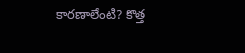కారణాలేంటి? కొత్త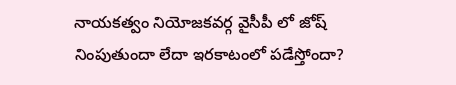నాయకత్వం నియోజకవర్గ వైసీపీ లో జోష్ నింపుతుందా లేదా ఇరకాటంలో పడేస్తోందా?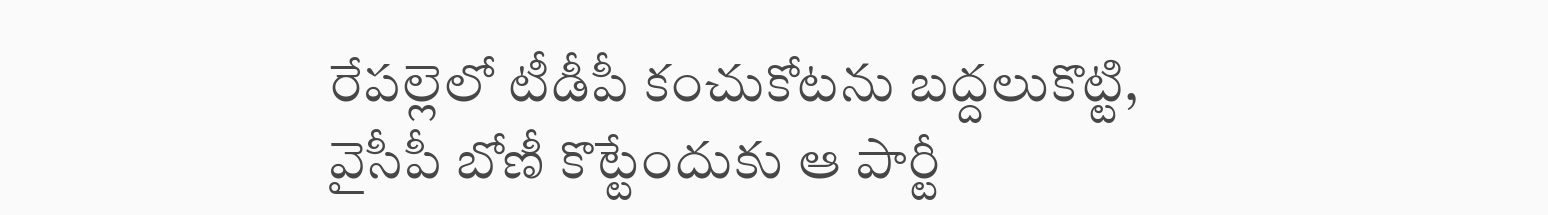రేపల్లెలో టీడీపీ కంచుకోటను బద్దలుకొట్టి, వైసీపీ బోణీ కొట్టేందుకు ఆ పార్టీ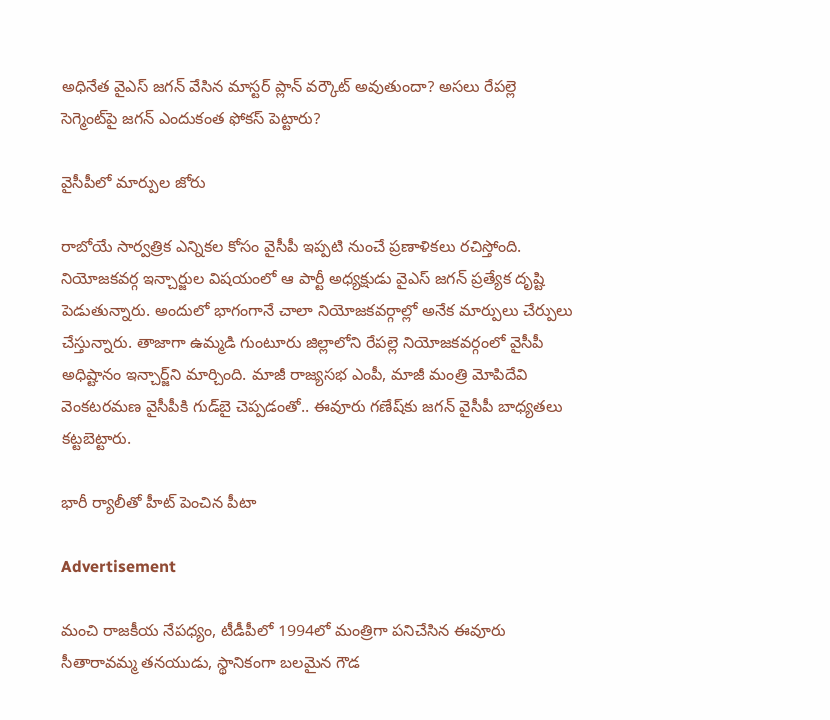అధినేత వైఎస్ జగన్ వేసిన మాస్టర్ ప్లాన్ వర్కౌట్ అవుతుందా? అసలు రేపల్లె సెగ్మెంట్‌పై జగన్ ఎందుకంత ఫోకస్ పెట్టారు?

వైసీపీలో మార్పుల జోరు

రాబోయే సార్వత్రిక ఎన్నికల కోసం వైసీపీ ఇప్పటి నుంచే ప్రణాళికలు రచిస్తోంది. నియోజకవర్గ ఇన్చార్జుల విషయంలో ఆ పార్టీ అధ్యక్షుడు వైఎస్ జగన్ ప్రత్యేక దృష్టి పెడుతున్నారు. అందులో భాగంగానే చాలా నియోజకవర్గాల్లో అనేక మార్పులు చేర్పులు చేస్తున్నారు. తాజాగా ఉమ్మడి గుంటూరు జిల్లాలోని రేపల్లె నియోజకవర్గంలో వైసీపీ అధిష్టానం ఇన్చార్జ్‌ని మార్చింది. మాజీ రాజ్యసభ ఎంపీ, మాజీ మంత్రి మోపిదేవి వెంకటరమణ వైసీపీకి గుడ్‌బై చెప్పడంతో.. ఈవూరు గణేష్‌కు జగన్ వైసీపీ బాధ్యతలు కట్టబెట్టారు.

భారీ ర్యాలీతో హీట్ పెంచిన పీటా

Advertisement

మంచి రాజకీయ నేపధ్యం, టీడీపీలో 1994లో మంత్రిగా పనిచేసిన ఈవూరు సీతారావమ్మ తనయుడు, స్థానికంగా బలమైన గౌడ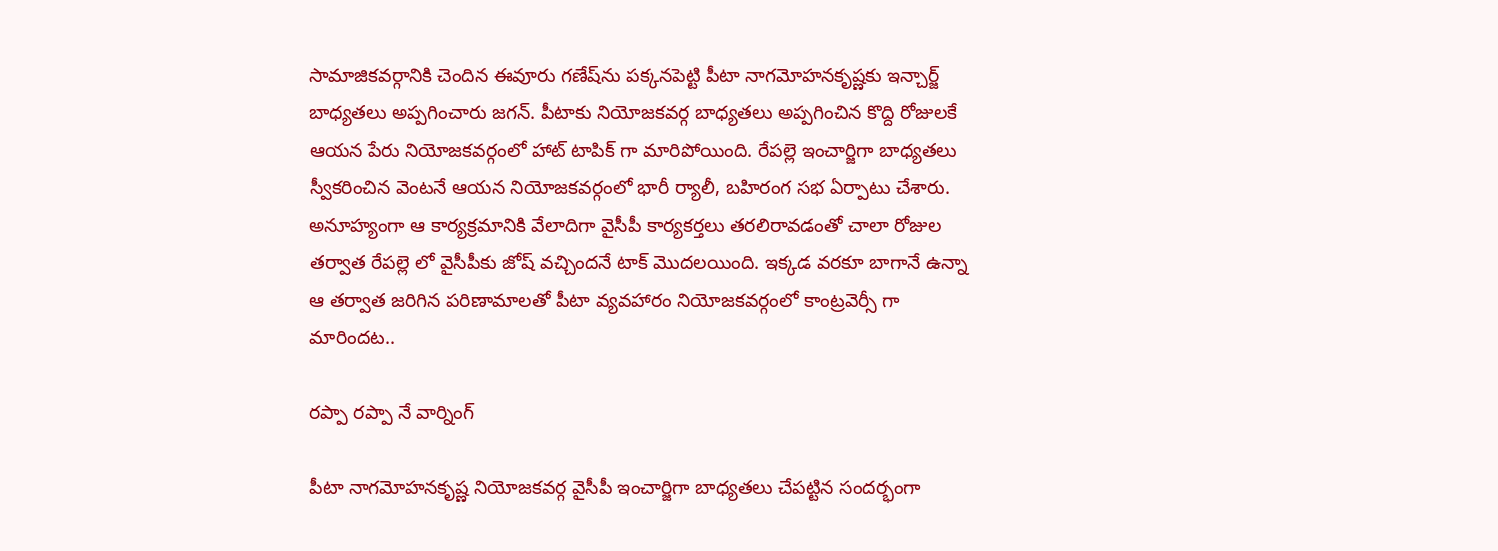సామాజికవర్గానికి చెందిన ఈవూరు గణేష్‌ను పక్కనపెట్టి పీటా నాగమోహనకృష్ణకు ఇన్చార్జ్ బాధ్యతలు అప్పగించారు జగన్. పీటాకు నియోజకవర్గ బాధ్యతలు అప్పగించిన కొద్ది రోజులకే ఆయన పేరు నియోజకవర్గంలో హాట్ టాపిక్ గా మారిపోయింది. రేపల్లె ఇంచార్జిగా బాధ్యతలు స్వీకరించిన వెంటనే ఆయన నియోజకవర్గంలో భారీ ర్యాలీ, బహిరంగ సభ ఏర్పాటు చేశారు. అనూహ్యంగా ఆ కార్యక్రమానికి వేలాదిగా వైసీపీ కార్యకర్తలు తరలిరావడంతో చాలా రోజుల తర్వాత రేపల్లె లో వైసీపీకు జోష్ వచ్చిందనే టాక్ మొదలయింది. ఇక్కడ వరకూ బాగానే ఉన్నా ఆ తర్వాత జరిగిన పరిణామాలతో పీటా వ్యవహారం నియోజకవర్గంలో కాంట్రవెర్సీ గా మారిందట..

రప్పా రప్పా నే వార్నింగ్

పీటా నాగమోహనకృష్ణ నియోజకవర్గ వైసీపీ ఇంచార్జిగా బాధ్యతలు చేపట్టిన సందర్భంగా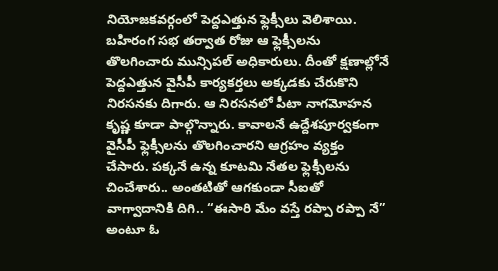నియోజకవర్గంలో పెద్దఎత్తున ఫ్లెక్సీలు వెలిశాయి. బహిరంగ సభ తర్వాత రోజు ఆ ఫ్లెక్సీలను తొలగించారు మున్సిపల్ అధికారులు. దీంతో క్షణాల్లోనే పెద్దఎత్తున వైసీపీ కార్యకర్తలు అక్కడకు చేరుకొని నిరసనకు దిగారు. ఆ నిరసనలో పీటా నాగమోహన కృష్ణ కూడా పాల్గొన్నారు. కావాలనే ఉద్దేశపూర్వకంగా వైసీపీ ఫ్లెక్సీలను తొలగించారని ఆగ్రహం వ్యక్తం చేసారు. పక్కనే ఉన్న కూటమి నేతల ఫ్లెక్సీలను చించేశారు.. అంతటితో ఆగకుండా సీఐతో వాగ్వాదానికి దిగి.. “ఈసారి మేం వస్తే రప్పా రప్పా నే” అంటూ ఓ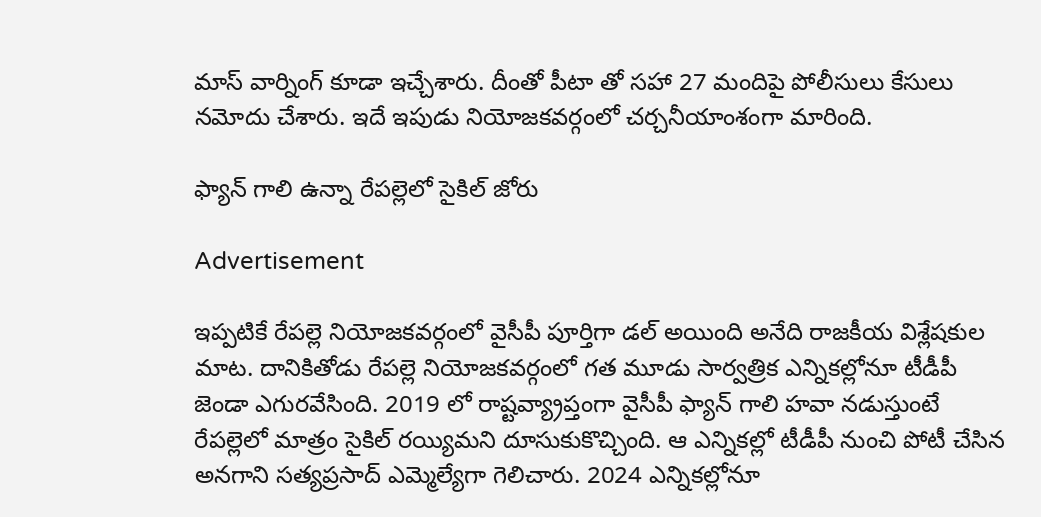మాస్ వార్నింగ్ కూడా ఇచ్చేశారు. దీంతో పీటా తో సహా 27 మందిపై పోలీసులు కేసులు నమోదు చేశారు. ఇదే ఇపుడు నియోజకవర్గంలో చర్చనీయాంశంగా మారింది.

ఫ్యాన్ గాలి ఉన్నా రేపల్లెలో సైకిల్ జోరు

Advertisement

ఇప్పటికే రేపల్లె నియోజకవర్గంలో వైసీపీ పూర్తిగా డల్ అయింది అనేది రాజకీయ విశ్లేషకుల మాట. దానికితోడు రేపల్లె నియోజకవర్గంలో గత మూడు సార్వత్రిక ఎన్నికల్లోనూ టీడీపీ జెండా ఎగురవేసింది. 2019 లో రాష్టవ్య్రాప్తంగా వైసీపీ ఫ్యాన్ గాలి హవా నడుస్తుంటే రేపల్లెలో మాత్రం సైకిల్ రయ్యిమని దూసుకుకొచ్చింది. ఆ ఎన్నికల్లో టీడీపీ నుంచి పోటీ చేసిన అనగాని సత్యప్రసాద్ ఎమ్మెల్యేగా గెలిచారు. 2024 ఎన్నికల్లోనూ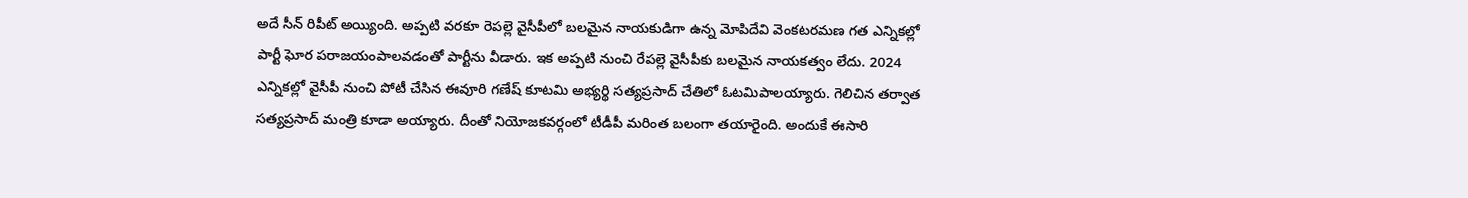అదే సీన్ రిపీట్ అయ్యింది. అప్పటి వరకూ రెపల్లె వైసీపీలో బలమైన నాయకుడిగా ఉన్న మోపిదేవి వెంకటరమణ గత ఎన్నికల్లో పార్టీ ఘోర పరాజయంపాలవడంతో పార్టీను వీడారు. ఇక అప్పటి నుంచి రేపల్లె వైసీపీకు బలమైన నాయకత్వం లేదు. 2024 ఎన్నికల్లో వైసీపీ నుంచి పోటీ చేసిన ఈవూరి గణేష్ కూటమి అభ్యర్థి సత్యప్రసాద్ చేతిలో ఓటమిపాలయ్యారు. గెలిచిన తర్వాత సత్యప్రసాద్ మంత్రి కూడా అయ్యారు. దీంతో నియోజకవర్గంలో టీడీపీ మరింత బలంగా తయారైంది. అందుకే ఈసారి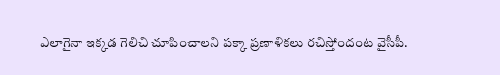ఎలాగైనా ఇక్కడ గెలిచి చూపించాలని పక్కా ప్రణాళికలు రచిస్తోందంట వైసీపీ.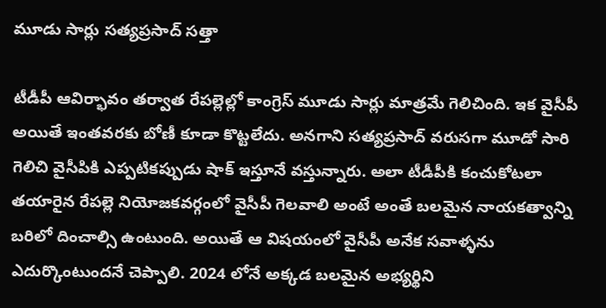మూడు సార్లు సత్యప్రసాద్ సత్తా

టీడీపీ ఆవిర్భావం తర్వాత రేపల్లెల్లో కాంగ్రెస్ మూడు సార్లు మాత్రమే గెలిచింది. ఇక వైసీపీ అయితే ఇంతవరకు బోణీ కూడా కొట్టలేదు. అనగాని సత్యప్రసాద్ వరుసగా మూడో సారి గెలిచి వైసీపికి ఎప్పటికప్పుడు షాక్ ఇస్తూనే వస్తున్నారు. అలా టీడీపీకి కంచుకోటలా తయారైన రేపల్లె నియోజకవర్గంలో వైసీపీ గెలవాలి అంటే అంతే బలమైన నాయకత్వాన్ని బరిలో దించాల్సి ఉంటుంది. అయితే ఆ విషయంలో వైసీపీ అనేక సవాళ్ళను ఎదుర్కొంటుందనే చెప్పాలి. 2024 లోనే అక్కడ బలమైన అభ్యర్థిని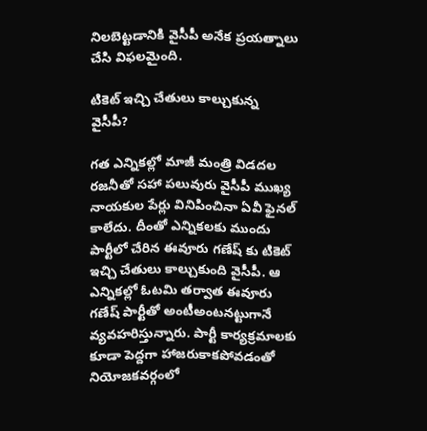నిలబెట్టడానికి వైసీపీ అనేక ప్రయత్నాలు చేసి విఫలమైంది.

టికెట్ ఇచ్చి చేతులు కాల్చుకున్న వైసీపీ?

గత ఎన్నికల్లో మాజీ మంత్రి విడదల రజనీతో సహా పలువురు వైసీపీ ముఖ్య నాయకుల పేర్లు వినిపించినా ఏవీ ఫైనల్ కాలేదు. దీంతో ఎన్నికలకు ముందు పార్టీలో చేరిన ఈవూరు గణేష్ కు టికెట్ ఇచ్చి చేతులు కాల్చుకుంది వైసీపీ. ఆ ఎన్నికల్లో ఓటమి తర్వాత ఈవూరు గణేష్ పార్టీతో అంటీఅంటనట్టుగానే వ్యవహరిస్తున్నారు. పార్టీ కార్యక్రమాలకు కూడా పెద్దగా హాజరుకాకపోవడంతో నియోజకవర్గంలో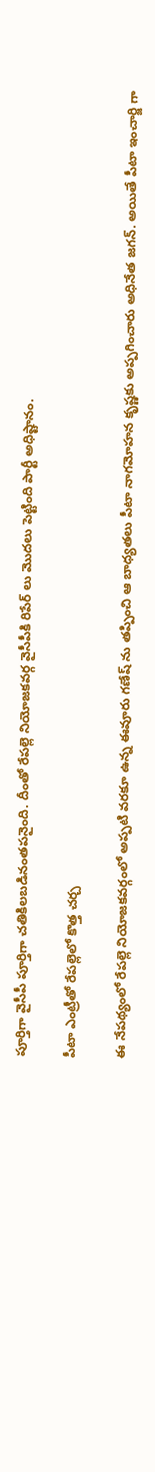పూర్తిగా వైసీపీ పూర్తిగా చతికిలబడినంతపనైంది. దీంతో రేపల్లె నియోజకవర్గ వైసీపీకి రిపేర్ లు మొదలు పెట్టింది పార్టీ అధిష్టానం.

పీటా ఎంట్రీతో రేపల్లెలో కొత్త చర్చ

ఈ నేపథ్యంలో రేపల్లె నియోజకవర్గంలో అప్పటి వరకూ ఉన్న ఈవూరు గణేష్ ను తప్పించి ఆ బాధ్యతలు పీటా నాగమోహన కృష్ణకు అప్పగించారు అధినేత జగన్. అయితే పీటా ఇంచార్జి గా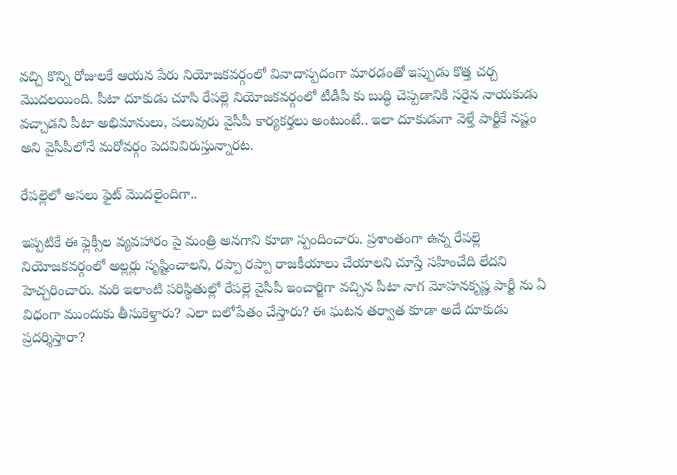వచ్చి కొన్ని రోజులకే ఆయన పేరు నియోజకవర్గంలో వివాదాస్పదంగా మారడంతో ఇప్పుడు కొత్త చర్చ మొదలయింది. పీటా దూకుడు చూసి రేపల్లె నియోజకవర్గంలో టీడీపీ కు బుద్ధి చెప్పడానికి సరైన నాయకుడు వచ్చాడని పీటా అభిమానులు, పలువురు వైసీపీ కార్యకర్తలు అంటుంటే.. ఇలా దూకుడుగా వెళ్తే పార్టీకే నష్టం అని వైసీపీలోనే మరోవర్గం పెదవివిరుస్తున్నారట.

రేపల్లెలో అసలు ఫైట్ మొదలైందిగా..

ఇప్పటికే ఈ ఫ్లెక్సీల వ్యవహారం పై మంత్రి అనగాని కూడా స్పందించారు. ప్రశాంతంగా ఉన్న రేపల్లె నియోజకవర్గంలో అల్లర్లు సృష్టించాలని, రప్పా రప్పా రాజకీయాలు చేయాలని చూస్తే సహించేది లేదని హెచ్చరించారు. మరి ఇలాంటి పరిస్థితుల్లో రేపల్లె వైసీపీ ఇంచార్జిగా వచ్చిన పీటా నాగ మోహనకృష్ణ పార్టీ ను ఏ విధంగా ముందుకు తీసుకెళ్తారు? ఎలా బలోపేతం చేస్తారు? ఈ ఘటన తర్వాత కూడా అదే దూకుడు ప్రదర్శిస్తారా?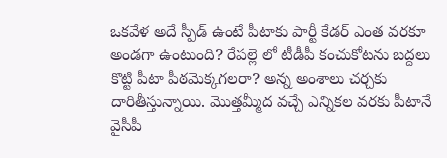ఒకవేళ అదే స్పీడ్ ఉంటే పీటాకు పార్టీ కేడర్ ఎంత వరకూ అండగా ఉంటుంది? రేపల్లె లో టీడీపీ కంచుకోటను బద్దలు కొట్టి పీటా పీఠమెక్కగలరా? అన్న అంశాలు చర్చకు దారితీస్తున్నాయి. మొత్తమ్మీద వచ్చే ఎన్నికల వరకు పీటానే వైసీపీ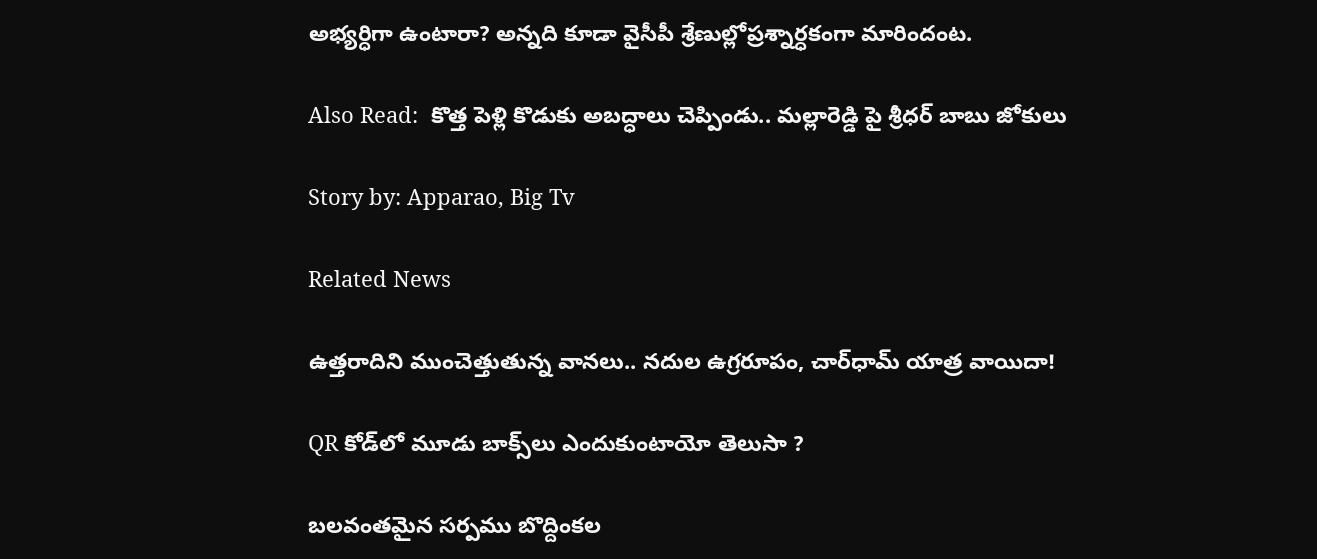అభ్యర్ధిగా ఉంటారా? అన్నది కూడా వైసీపీ శ్రేణుల్లోప్రశ్నార్ధకంగా మారిందంట.

Also Read:  కొత్త పెళ్లి కొడుకు అబద్ధాలు చెప్పిండు.. మల్లారెడ్డి పై శ్రీధర్ బాబు జోకులు

Story by: Apparao, Big Tv

Related News

ఉత్తరాదిని ముంచెత్తుతున్న వానలు.. నదుల ఉగ్రరూపం, చార్‌ధామ్ యాత్ర వాయిదా!

QR కోడ్‌లో మూడు బాక్స్‌లు ఎందుకుంటాయో తెలుసా ?

బ‌ల‌వంత‌మైన స‌ర్ప‌ము బొద్దింకల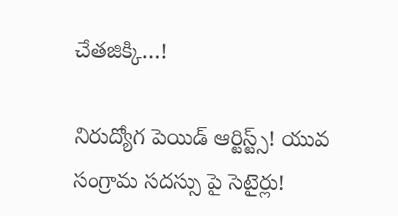చేత‌జిక్కి…!

నిరుద్యోగ పెయిడ్ ఆర్టిస్ట్స్! యువ సంగ్రామ సదస్సు పై సెటైర్లు!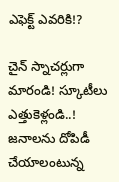ఎఫెక్ట్ ఎవరికి!?

చైన్ స్నాచర్లుగా మారండి! స్కూటీలు ఎత్తుకెళ్లండి..! జ‌నాల‌ను దోపిడీ చేయాలంటున్న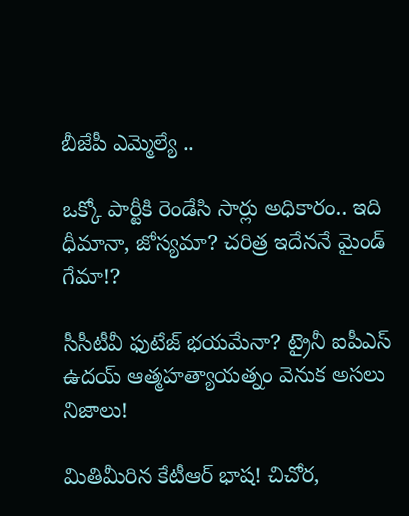బీజేపీ ఎమ్మెల్యే ..

ఒక్కో పార్టీకి రెండేసి సార్లు అధికారం.. ఇది ధీమానా, జోస్యమా? చరిత్ర ఇదేననే మైండ్ గేమా!?

సీసీటీవీ ఫుటేజ్ భయమేనా? ట్రైనీ ఐపీఎస్ ఉదయ్ ఆత్మహత్యాయత్నం వెనుక అసలు నిజాలు!

మితిమీరిన కేటీఆర్ భాష‌! చిచోర‌,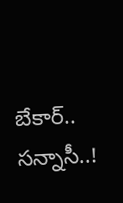బేకార్‌.. స‌న్నాసీ..!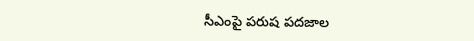సీఎంపై ప‌రుష‌ ప‌ద‌జాల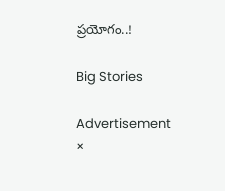ప్ర‌యోగం..!

Big Stories

Advertisement
×